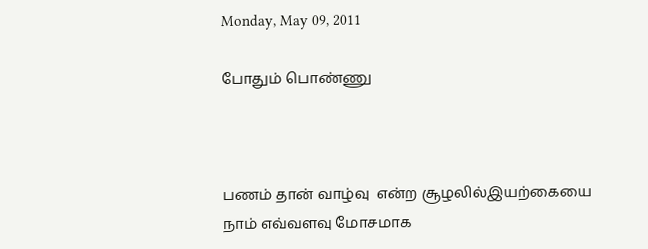Monday, May 09, 2011

போதும் பொண்ணு



பணம் தான் வாழ்வு  என்ற சூழலில்இயற்கையை  நாம் எவ்வளவு மோசமாக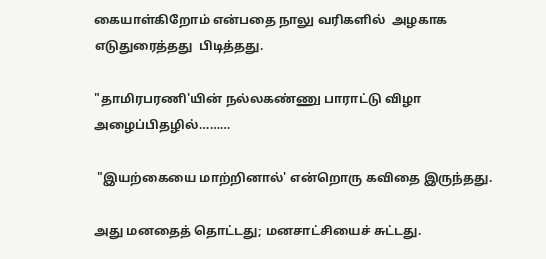கையாள்கிறோம் என்பதை நாலு வரிகளில்  அழகாக எடுதுரைத்தது  பிடித்தது.

"தாமிரபரணி'யின் நல்லகண்ணு பாராட்டு விழா அழைப்பிதழில்………

 "இயற்கையை மாற்றினால்' என்றொரு கவிதை இருந்தது.

அது மனதைத் தொட்டது; மனசாட்சியைச் சுட்டது.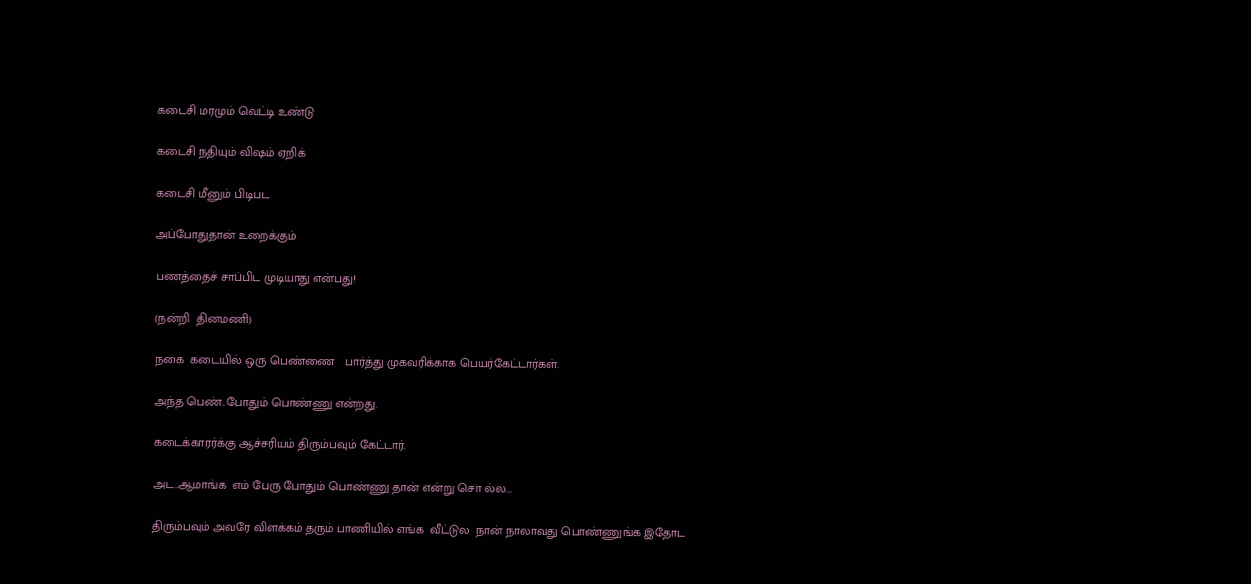கடைசி மரமும் வெட்டி உண்டு

கடைசி நதியும் விஷம் ஏறிக்

கடைசி மீனும் பிடிபட

அப்போதுதான் உறைக்கும்

பணத்தைச் சாப்பிட முடியாது என்பது!

(நன்றி  தினமணி)

நகை  கடையில் ஒரு பெண்ணை   பார்த்து முகவரிக்காக பெயர்கேட்டார்கள்.

அந்த பெண்..போதும் பொண்ணு என்றது.

கடைக்காரர்க்கு ஆச்சரியம் திரும்பவும் கேட்டார்.

அட..ஆமாங்க  எம் பேரு போதும் பொண்ணு தான் என்று சொ ல்ல…

திரும்பவும் அவரே விளக்கம் தரும் பாணியில் எங்க  வீட்டுல  நான் நாலாவது பொண்ணுங்க இதோட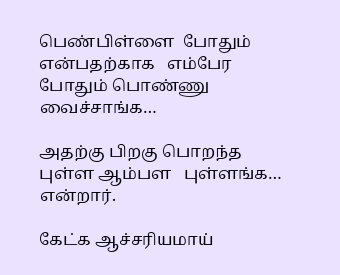பெண்பிள்ளை  போதும்  என்பதற்காக   எம்பேர போதும் பொண்ணு  வைச்சாங்க…

அதற்கு பிறகு பொறந்த புள்ள ஆம்பள   புள்ளங்க…
என்றார்.

கேட்க ஆச்சரியமாய்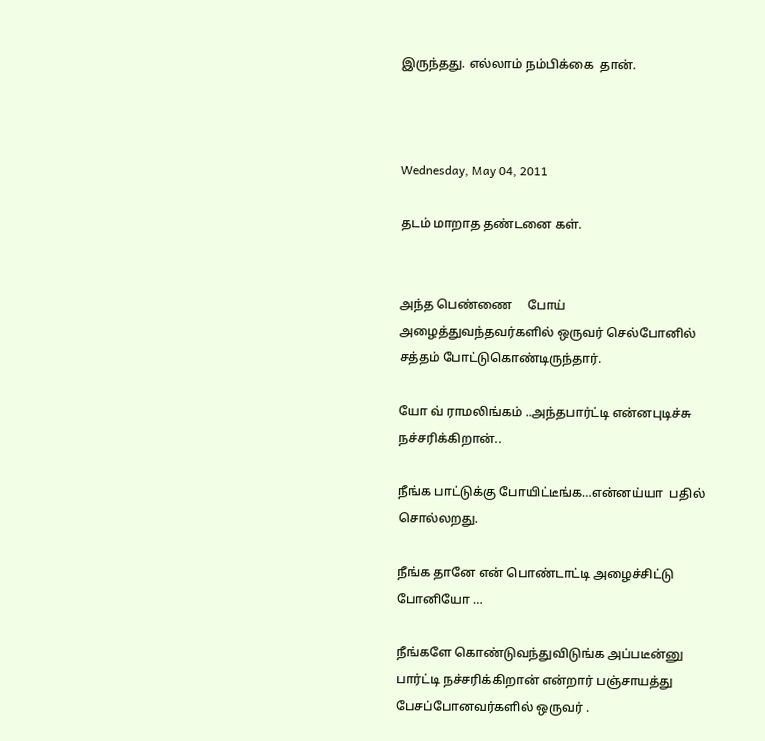இருந்தது. எல்லாம் நம்பிக்கை  தான்.



Wednesday, May 04, 2011

தடம் மாறாத தண்டனை கள்.


அந்த பெண்ணை     போய் அழைத்துவந்தவர்களில் ஒருவர் செல்போனில் சத்தம் போட்டுகொண்டிருந்தார்.

யோ வ் ராமலிங்கம் ..அந்தபார்ட்டி என்னபுடிச்சு நச்சரிக்கிறான்..

நீங்க பாட்டுக்கு போயிட்டீங்க…என்னய்யா  பதில் சொல்லறது.

நீங்க தானே என் பொண்டாட்டி அழைச்சிட்டு போனியோ …

நீங்களே கொண்டுவந்துவிடுங்க அப்படீன்னு பார்ட்டி நச்சரிக்கிறான் என்றார் பஞ்சாயத்து பேசப்போனவர்களில் ஒருவர் .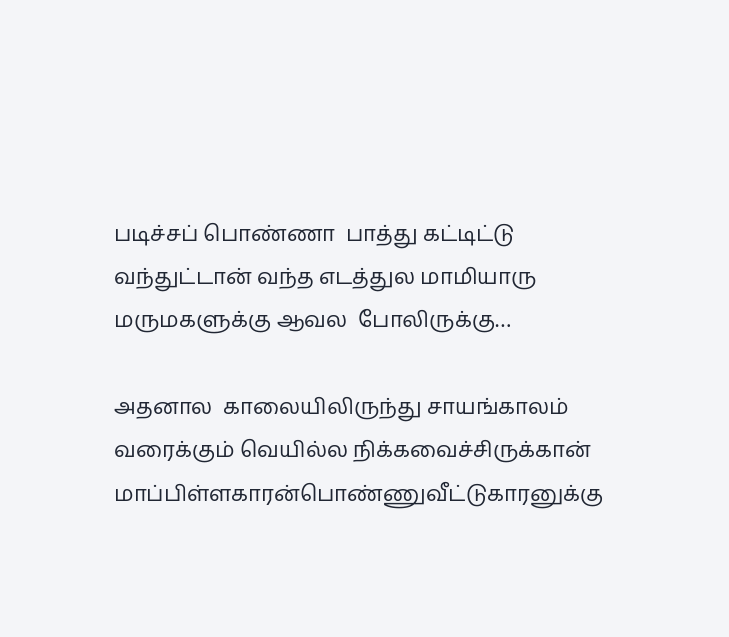படிச்சப் பொண்ணா  பாத்து கட்டிட்டு வந்துட்டான் வந்த எடத்துல மாமியாரு மருமகளுக்கு ஆவல  போலிருக்கு…

அதனால  காலையிலிருந்து சாயங்காலம் வரைக்கும் வெயில்ல நிக்கவைச்சிருக்கான் மாப்பிள்ளகாரன்பொண்ணுவீட்டுகாரனுக்கு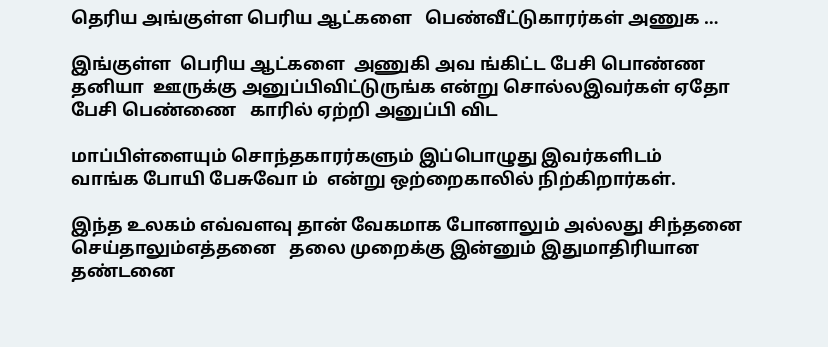தெரிய அங்குள்ள பெரிய ஆட்களை   பெண்வீட்டுகாரர்கள் அணுக …

இங்குள்ள  பெரிய ஆட்களை  அணுகி அவ ங்கிட்ட பேசி பொண்ண  தனியா  ஊருக்கு அனுப்பிவிட்டுருங்க என்று சொல்லஇவர்கள் ஏதோ பேசி பெண்ணை   காரில் ஏற்றி அனுப்பி விட

மாப்பிள்ளையும் சொந்தகாரர்களும் இப்பொழுது இவர்களிடம்                   வாங்க போயி பேசுவோ ம்  என்று ஒற்றைகாலில் நிற்கிறார்கள்.

இந்த உலகம் எவ்வளவு தான் வேகமாக போனாலும் அல்லது சிந்தனை செய்தாலும்எத்தனை   தலை முறைக்கு இன்னும் இதுமாதிரியான தண்டனை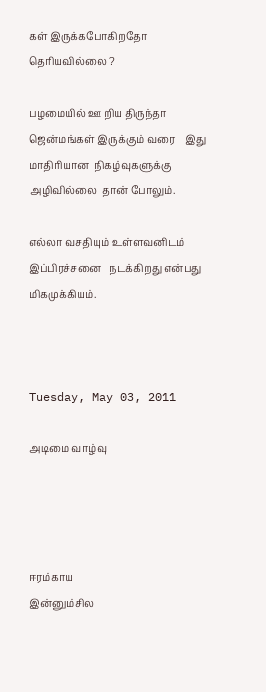கள் இருக்கபோகிறதோ  தெரியவில்லை ?

பழமையில் ஊ றிய திருந்தா ஜென்மங்கள் இருக்கும் வரை    இது மாதிரியான  நிகழ்வுகளுக்கு அழிவில்லை  தான் போலும்.

எல்லா வசதியும் உள்ளவனிடம் இப்பிரச்சனை   நடக்கிறது என்பது மிகமுக்கியம்.



Tuesday, May 03, 2011

அடிமை வாழ்வு




ஈரம்காய
இன்னும்சில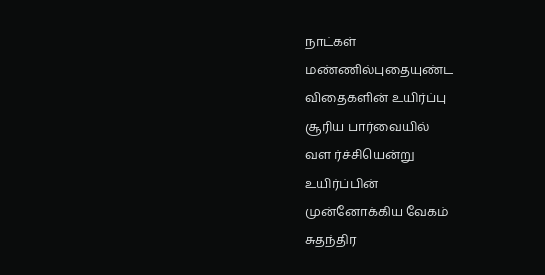நாட்கள்
மண்ணில்புதையுண்ட
விதைகளின் உயிர்ப்பு
சூரிய பார்வையில்
வள ர்ச்சியென்று
உயிர்ப்பின்
முன்னோக்கிய வேகம்
சுதந்திர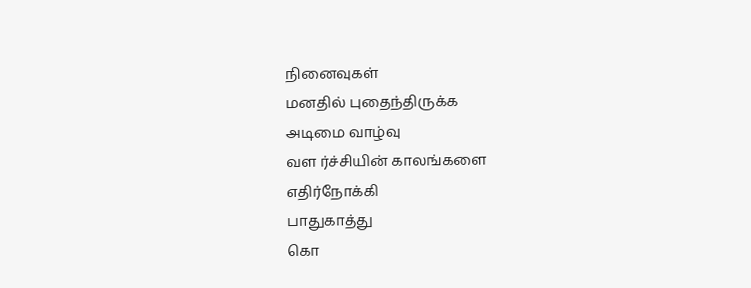நினைவுகள்
மனதில் புதைந்திருக்க
அடிமை வாழ்வு
வள ர்ச்சியின் காலங்களை
எதிர்நோக்கி
பாதுகாத்து
கொ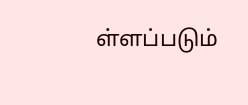ள்ளப்படும்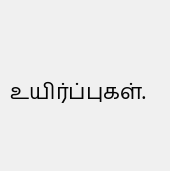உயிர்ப்புகள்.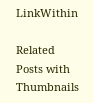LinkWithin

Related Posts with Thumbnails